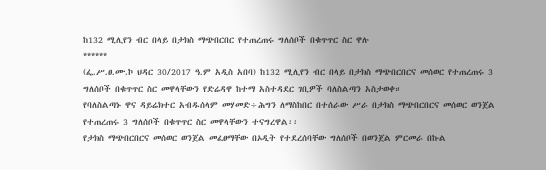ከ132 ሚሊየን ብር በላይ በታክስ ማጭበርበር የተጠረጠሩ ግለሰቦች በቁጥጥር ስር ዋሉ
******
(ፌ.ሥ.ፀ.ሙ.ኮ ህዳር 30/2017 ዓ.ም አዲስ አበባ) ከ132 ሚሊየን ብር በላይ በታክስ ማጭበርበርና መሰወር የተጠረጠሩ 3 ግለሰቦች በቁጥጥር ስር መዋላቸውን የድሬዳዋ ከተማ አስተዳደር ገቢዎች ባለስልጣን አስታወቀ።
የባለስልጣኑ ዋና ዳይሬክተር አብዱሰላም መሃመድ÷ሕግን ለማስከበር በተሰራው ሥራ በታክስ ማጭበርበርና መሰወር ወንጀል የተጠረጠሩ 3 ግለሰቦች በቁጥጥር ስር መዋላቸውን ተናግረዋል፡፡
የታክስ ማጭበርበርና መሰወር ወንጀል መፈፀማቸው በኦዲት የተደረሰባቸው ግለሰቦች በወንጀል ምርመራ በኩል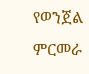የወንጀል ምርመራ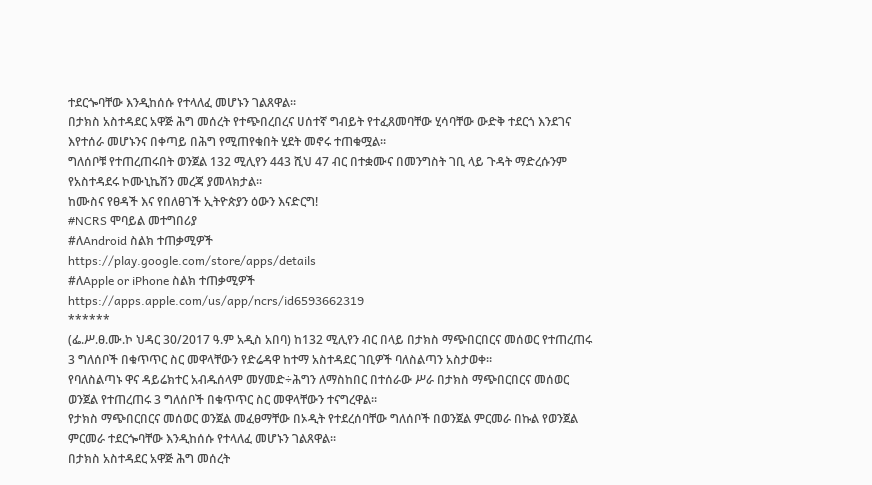ተደርጐባቸው እንዲከሰሱ የተላለፈ መሆኑን ገልጸዋል፡፡
በታክስ አስተዳደር አዋጅ ሕግ መሰረት የተጭበረበረና ሀሰተኛ ግብይት የተፈጸመባቸው ሂሳባቸው ውድቅ ተደርጎ እንደገና እየተሰራ መሆኑንና በቀጣይ በሕግ የሚጠየቁበት ሂደት መኖሩ ተጠቁሟል፡፡
ግለሰቦቹ የተጠረጠሩበት ወንጀል 132 ሚሊየን 443 ሺህ 47 ብር በተቋሙና በመንግስት ገቢ ላይ ጉዳት ማድረሱንም የአስተዳደሩ ኮሙኒኬሽን መረጃ ያመላክታል፡፡
ከሙስና የፀዳች እና የበለፀገች ኢትዮጵያን ዕውን እናድርግ!
#NCRS ሞባይል መተግበሪያ
#ለAndroid ስልክ ተጠቃሚዎች
https://play.google.com/store/apps/details
#ለApple or iPhone ስልክ ተጠቃሚዎች
https://apps.apple.com/us/app/ncrs/id6593662319
******
(ፌ.ሥ.ፀ.ሙ.ኮ ህዳር 30/2017 ዓ.ም አዲስ አበባ) ከ132 ሚሊየን ብር በላይ በታክስ ማጭበርበርና መሰወር የተጠረጠሩ 3 ግለሰቦች በቁጥጥር ስር መዋላቸውን የድሬዳዋ ከተማ አስተዳደር ገቢዎች ባለስልጣን አስታወቀ።
የባለስልጣኑ ዋና ዳይሬክተር አብዱሰላም መሃመድ÷ሕግን ለማስከበር በተሰራው ሥራ በታክስ ማጭበርበርና መሰወር ወንጀል የተጠረጠሩ 3 ግለሰቦች በቁጥጥር ስር መዋላቸውን ተናግረዋል፡፡
የታክስ ማጭበርበርና መሰወር ወንጀል መፈፀማቸው በኦዲት የተደረሰባቸው ግለሰቦች በወንጀል ምርመራ በኩል የወንጀል ምርመራ ተደርጐባቸው እንዲከሰሱ የተላለፈ መሆኑን ገልጸዋል፡፡
በታክስ አስተዳደር አዋጅ ሕግ መሰረት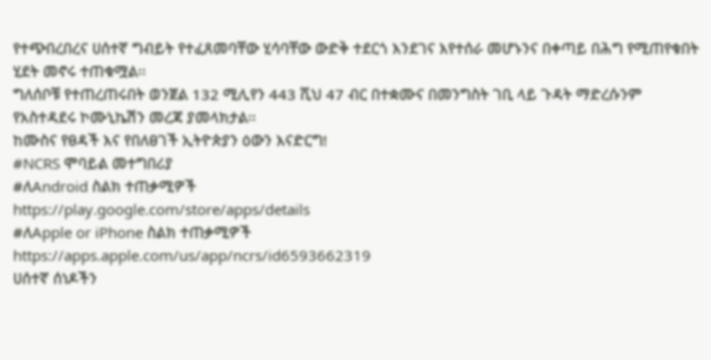የተጭበረበረና ሀሰተኛ ግብይት የተፈጸመባቸው ሂሳባቸው ውድቅ ተደርጎ እንደገና እየተሰራ መሆኑንና በቀጣይ በሕግ የሚጠየቁበት ሂደት መኖሩ ተጠቁሟል፡፡
ግለሰቦቹ የተጠረጠሩበት ወንጀል 132 ሚሊየን 443 ሺህ 47 ብር በተቋሙና በመንግስት ገቢ ላይ ጉዳት ማድረሱንም የአስተዳደሩ ኮሙኒኬሽን መረጃ ያመላክታል፡፡
ከሙስና የፀዳች እና የበለፀገች ኢትዮጵያን ዕውን እናድርግ!
#NCRS ሞባይል መተግበሪያ
#ለAndroid ስልክ ተጠቃሚዎች
https://play.google.com/store/apps/details
#ለApple or iPhone ስልክ ተጠቃሚዎች
https://apps.apple.com/us/app/ncrs/id6593662319
ሀሰተኛ ሰነዶችን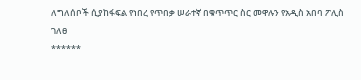ለግለሰቦች ሲያከፋፍል የነበረ የጥበቃ ሠራተኛ በቁጥጥር ስር መዋሉን የአዲስ አበባ ፖሊስ ገለፀ
******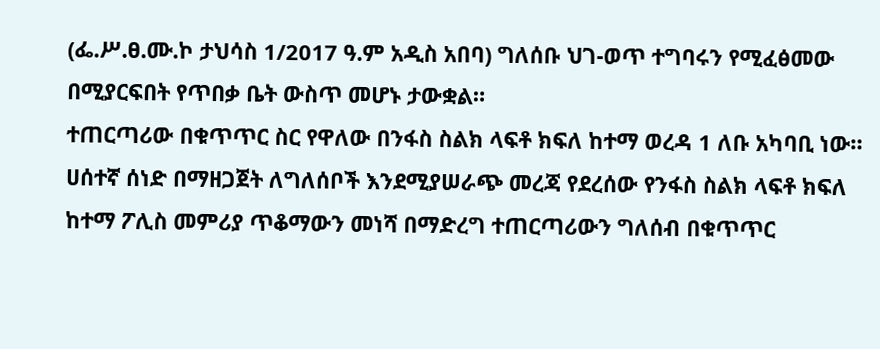(ፌ.ሥ.ፀ.ሙ.ኮ ታህሳስ 1/2017 ዓ.ም አዲስ አበባ) ግለሰቡ ህገ-ወጥ ተግባሩን የሚፈፅመው በሚያርፍበት የጥበቃ ቤት ውስጥ መሆኑ ታውቋል።
ተጠርጣሪው በቁጥጥር ስር የዋለው በንፋስ ስልክ ላፍቶ ክፍለ ከተማ ወረዳ 1 ለቡ አካባቢ ነው። ሀሰተኛ ሰነድ በማዘጋጀት ለግለሰቦች እንደሚያሠራጭ መረጃ የደረሰው የንፋስ ስልክ ላፍቶ ክፍለ ከተማ ፖሊስ መምሪያ ጥቆማውን መነሻ በማድረግ ተጠርጣሪውን ግለሰብ በቁጥጥር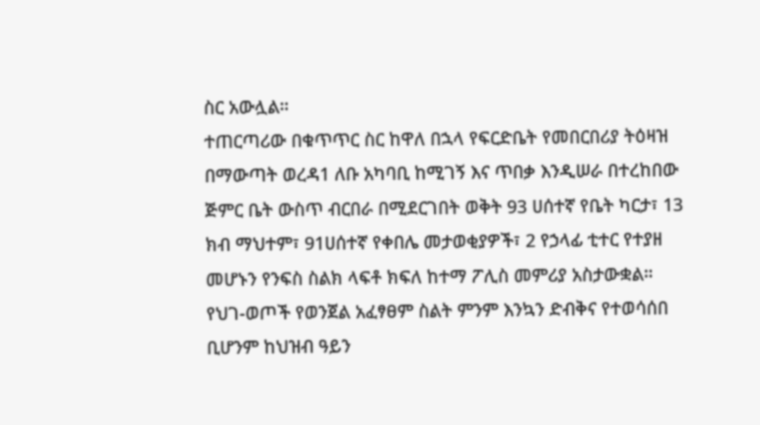ስር አውሏል።
ተጠርጣሪው በቁጥጥር ስር ከዋለ በኋላ የፍርድቤት የመበርበሪያ ትዕዛዝ በማውጣት ወረዳ1 ለቡ አካባቢ ከሚገኝ እና ጥበቃ እንዲሠራ በተረከበው ጅምር ቤት ውስጥ ብርበራ በሚደርገበት ወቅት 93 ሀሰተኛ የቤት ካርታ፣ 13 ክብ ማህተም፣ 91ሀሰተኛ የቀበሌ መታወቂያዎች፣ 2 የኃላፊ ቲተር የተያዘ መሆኑን የንፍስ ስልክ ላፍቶ ክፍለ ከተማ ፖሊስ መምሪያ አስታውቋል።
የህገ-ወጦች የወንጀል አፈፃፀም ስልት ምንም እንኳን ድብቅና የተወሳሰበ ቢሆንም ከህዝብ ዓይን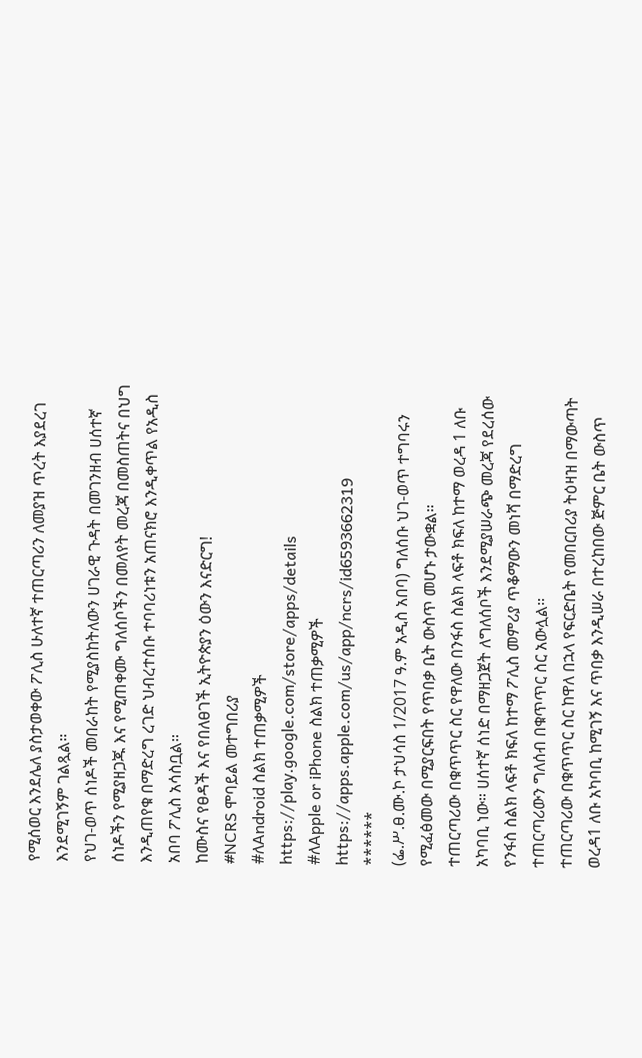የሚሰወር እንደሌለ ያስታወቀው ፖሊስ ሁለተኛ ተጠርጣሪን ለመያዝ ጥረት እያደረገ እንደሚገኝም ገልጿል።
የህገ-ወጥ ሰነዶች መበራከት የሚያስከትለውን ሀገራዊ ጉዳት በመገንዘብ ሀሰተኛ ሰነዶችን የሚያዘጋጁ እና የሚጠቀሙ ግለሰቦችን በመለየት መረጃ በመስጠትና በህግ እንዲጠየቁ በማድረግ ረገድ ህብረተሰቡ ተባባሪነቱን አጠናክሮ እንዲቀጥል የአዲስ አበባ ፖሊስ አሳስቧል።
ከሙስና የፀዳች እና የበለፀገች ኢትዮጵያን ዕውን እናድርግ!
#NCRS ሞባይል መተግበሪያ
#ለAndroid ስልክ ተጠቃሚዎች
https://play.google.com/store/apps/details
#ለApple or iPhone ስልክ ተጠቃሚዎች
https://apps.apple.com/us/app/ncrs/id6593662319
******
(ፌ.ሥ.ፀ.ሙ.ኮ ታህሳስ 1/2017 ዓ.ም አዲስ አበባ) ግለሰቡ ህገ-ወጥ ተግባሩን የሚፈፅመው በሚያርፍበት የጥበቃ ቤት ውስጥ መሆኑ ታውቋል።
ተጠርጣሪው በቁጥጥር ስር የዋለው በንፋስ ስልክ ላፍቶ ክፍለ ከተማ ወረዳ 1 ለቡ አካባቢ ነው። ሀሰተኛ ሰነድ በማዘጋጀት ለግለሰቦች እንደሚያሠራጭ መረጃ የደረሰው የንፋስ ስልክ ላፍቶ ክፍለ ከተማ ፖሊስ መምሪያ ጥቆማውን መነሻ በማድረግ ተጠርጣሪውን ግለሰብ በቁጥጥር ስር አውሏል።
ተጠርጣሪው በቁጥጥር ስር ከዋለ በኋላ የፍርድቤት የመበርበሪያ ትዕዛዝ በማውጣት ወረዳ1 ለቡ አካባቢ ከሚገኝ እና ጥበቃ እንዲሠራ በተረከበው ጅምር ቤት ውስጥ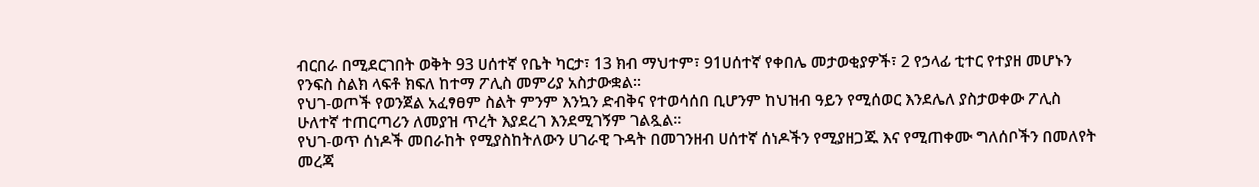ብርበራ በሚደርገበት ወቅት 93 ሀሰተኛ የቤት ካርታ፣ 13 ክብ ማህተም፣ 91ሀሰተኛ የቀበሌ መታወቂያዎች፣ 2 የኃላፊ ቲተር የተያዘ መሆኑን የንፍስ ስልክ ላፍቶ ክፍለ ከተማ ፖሊስ መምሪያ አስታውቋል።
የህገ-ወጦች የወንጀል አፈፃፀም ስልት ምንም እንኳን ድብቅና የተወሳሰበ ቢሆንም ከህዝብ ዓይን የሚሰወር እንደሌለ ያስታወቀው ፖሊስ ሁለተኛ ተጠርጣሪን ለመያዝ ጥረት እያደረገ እንደሚገኝም ገልጿል።
የህገ-ወጥ ሰነዶች መበራከት የሚያስከትለውን ሀገራዊ ጉዳት በመገንዘብ ሀሰተኛ ሰነዶችን የሚያዘጋጁ እና የሚጠቀሙ ግለሰቦችን በመለየት መረጃ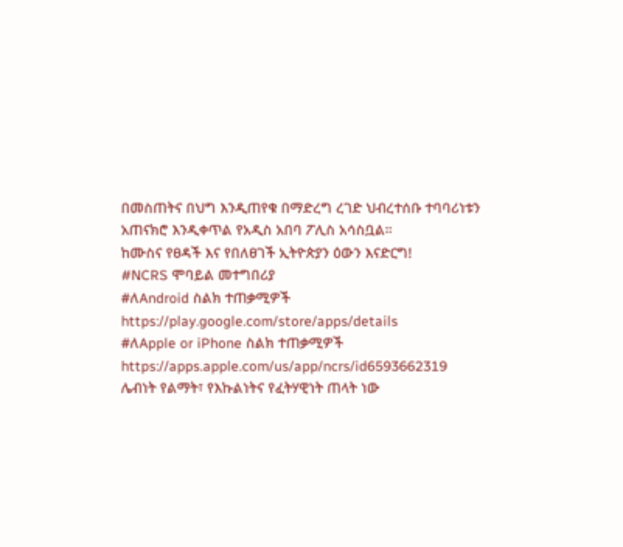በመስጠትና በህግ እንዲጠየቁ በማድረግ ረገድ ህብረተሰቡ ተባባሪነቱን አጠናክሮ እንዲቀጥል የአዲስ አበባ ፖሊስ አሳስቧል።
ከሙስና የፀዳች እና የበለፀገች ኢትዮጵያን ዕውን እናድርግ!
#NCRS ሞባይል መተግበሪያ
#ለAndroid ስልክ ተጠቃሚዎች
https://play.google.com/store/apps/details
#ለApple or iPhone ስልክ ተጠቃሚዎች
https://apps.apple.com/us/app/ncrs/id6593662319
ሌብነት የልማት፣ የእኩልነትና የፈትሃዊነት ጠላት ነው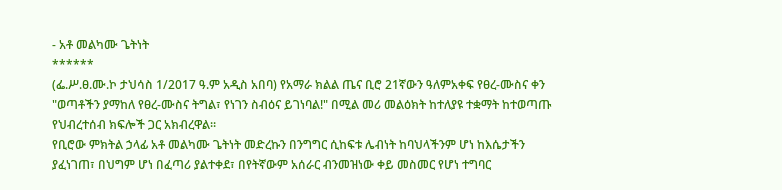- አቶ መልካሙ ጌትነት
******
(ፌ.ሥ.ፀ.ሙ.ኮ ታህሳስ 1/2017 ዓ.ም አዲስ አበባ) የአማራ ክልል ጤና ቢሮ 21ኛውን ዓለምአቀፍ የፀረ-ሙስና ቀን "ወጣቶችን ያማከለ የፀረ-ሙስና ትግል፣ የነገን ስብዕና ይገነባል!" በሚል መሪ መልዕክት ከተለያዩ ተቋማት ከተወጣጡ የህብረተሰብ ክፍሎች ጋር አክብረዋል።
የቢሮው ምክትል ኃላፊ አቶ መልካሙ ጌትነት መድረኩን በንግግር ሲከፍቱ ሌብነት ከባህላችንም ሆነ ከእሴታችን ያፈነገጠ፣ በህግም ሆነ በፈጣሪ ያልተቀደ፣ በየትኛውም አሰራር ብንመዝነው ቀይ መስመር የሆነ ተግባር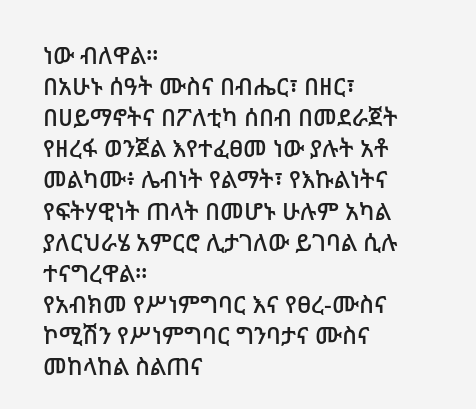ነው ብለዋል።
በአሁኑ ሰዓት ሙስና በብሔር፣ በዘር፣ በሀይማኖትና በፖለቲካ ሰበብ በመደራጀት የዘረፋ ወንጀል እየተፈፀመ ነው ያሉት አቶ መልካሙ፥ ሌብነት የልማት፣ የእኩልነትና የፍትሃዊነት ጠላት በመሆኑ ሁሉም አካል ያለርህራሄ አምርሮ ሊታገለው ይገባል ሲሉ ተናግረዋል።
የአብክመ የሥነምግባር እና የፀረ-ሙስና ኮሚሽን የሥነምግባር ግንባታና ሙስና መከላከል ስልጠና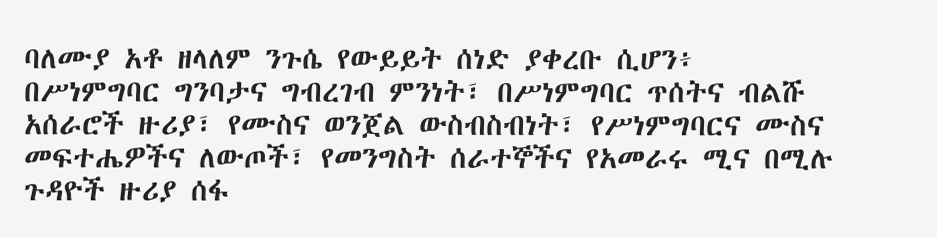ባለሙያ አቶ ዘላለም ንጉሴ የውይይት ሰነድ ያቀረቡ ሲሆን፥ በሥነምግባር ግንባታና ግብረገብ ምንነት፣ በሥነምግባር ጥሰትና ብልሹ አሰራሮች ዙሪያ፣ የሙስና ወንጀል ውስብስብነት፣ የሥነምግባርና ሙስና መፍተሔዎችና ለውጦች፣ የመንግስት ሰራተኞችና የአመራሩ ሚና በሚሉ ጉዳዮች ዙሪያ ሰፋ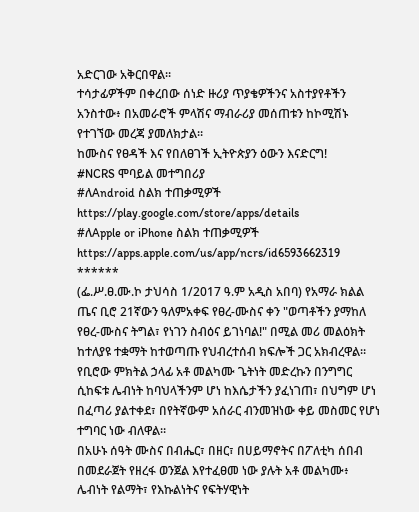አድርገው አቅርበዋል።
ተሳታፊዎችም በቀረበው ሰነድ ዙሪያ ጥያቄዎችንና አስተያየቶችን አንስተው፥ በአመራሮች ምላሽና ማብራሪያ መሰጠቱን ከኮሚሽኑ የተገኘው መረጃ ያመለክታል።
ከሙስና የፀዳች እና የበለፀገች ኢትዮጵያን ዕውን እናድርግ!
#NCRS ሞባይል መተግበሪያ
#ለAndroid ስልክ ተጠቃሚዎች
https://play.google.com/store/apps/details
#ለApple or iPhone ስልክ ተጠቃሚዎች
https://apps.apple.com/us/app/ncrs/id6593662319
******
(ፌ.ሥ.ፀ.ሙ.ኮ ታህሳስ 1/2017 ዓ.ም አዲስ አበባ) የአማራ ክልል ጤና ቢሮ 21ኛውን ዓለምአቀፍ የፀረ-ሙስና ቀን "ወጣቶችን ያማከለ የፀረ-ሙስና ትግል፣ የነገን ስብዕና ይገነባል!" በሚል መሪ መልዕክት ከተለያዩ ተቋማት ከተወጣጡ የህብረተሰብ ክፍሎች ጋር አክብረዋል።
የቢሮው ምክትል ኃላፊ አቶ መልካሙ ጌትነት መድረኩን በንግግር ሲከፍቱ ሌብነት ከባህላችንም ሆነ ከእሴታችን ያፈነገጠ፣ በህግም ሆነ በፈጣሪ ያልተቀደ፣ በየትኛውም አሰራር ብንመዝነው ቀይ መስመር የሆነ ተግባር ነው ብለዋል።
በአሁኑ ሰዓት ሙስና በብሔር፣ በዘር፣ በሀይማኖትና በፖለቲካ ሰበብ በመደራጀት የዘረፋ ወንጀል እየተፈፀመ ነው ያሉት አቶ መልካሙ፥ ሌብነት የልማት፣ የእኩልነትና የፍትሃዊነት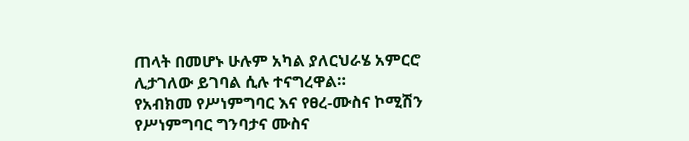ጠላት በመሆኑ ሁሉም አካል ያለርህራሄ አምርሮ ሊታገለው ይገባል ሲሉ ተናግረዋል።
የአብክመ የሥነምግባር እና የፀረ-ሙስና ኮሚሽን የሥነምግባር ግንባታና ሙስና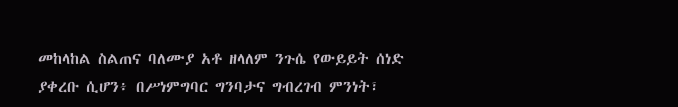መከላከል ስልጠና ባለሙያ አቶ ዘላለም ንጉሴ የውይይት ሰነድ ያቀረቡ ሲሆን፥ በሥነምግባር ግንባታና ግብረገብ ምንነት፣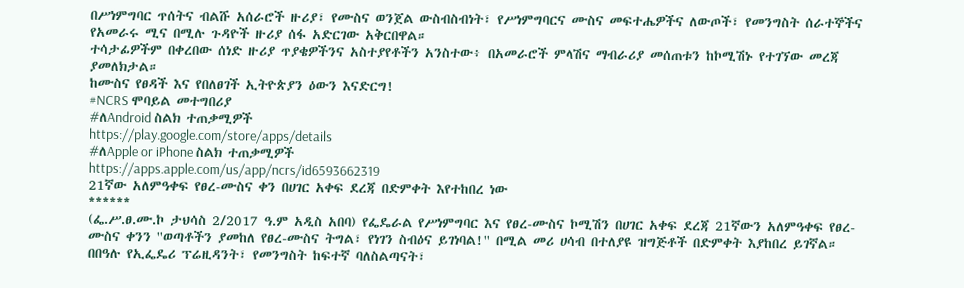በሥነምግባር ጥሰትና ብልሹ አሰራሮች ዙሪያ፣ የሙስና ወንጀል ውስብስብነት፣ የሥነምግባርና ሙስና መፍተሔዎችና ለውጦች፣ የመንግስት ሰራተኞችና የአመራሩ ሚና በሚሉ ጉዳዮች ዙሪያ ሰፋ አድርገው አቅርበዋል።
ተሳታፊዎችም በቀረበው ሰነድ ዙሪያ ጥያቄዎችንና አስተያየቶችን አንስተው፥ በአመራሮች ምላሽና ማብራሪያ መሰጠቱን ከኮሚሽኑ የተገኘው መረጃ ያመለክታል።
ከሙስና የፀዳች እና የበለፀገች ኢትዮጵያን ዕውን እናድርግ!
#NCRS ሞባይል መተግበሪያ
#ለAndroid ስልክ ተጠቃሚዎች
https://play.google.com/store/apps/details
#ለApple or iPhone ስልክ ተጠቃሚዎች
https://apps.apple.com/us/app/ncrs/id6593662319
21ኛው አለምዓቀፍ የፀረ-ሙስና ቀን በሀገር አቀፍ ደረጃ በድምቀት እየተከበረ ነው
******
(ፌ.ሥ.ፀ.ሙ.ኮ ታህሳስ 2/2017 ዓ.ም አዲስ አበባ) የፌዴራል የሥነምግባር እና የፀረ-ሙስና ኮሚሽን በሀገር አቀፍ ደረጃ 21ኛውን አለምዓቀፍ የፀረ-ሙስና ቀንን ''ወጣቶችን ያመከለ የፀረ-ሙስና ትግል፣ የነገን ስብዕና ይገነባል!'' በሚል መሪ ሀሳብ በተለያዩ ዝግጅቶች በድምቀት እያከበረ ይገኛል።
በበዓሉ የኢፌዴሪ ፕሬዚዳንት፣ የመንግስት ከፍተኛ ባለስልጣናት፣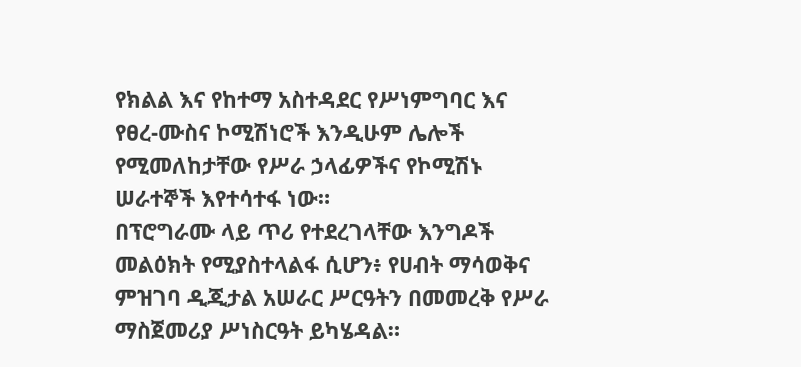የክልል እና የከተማ አስተዳደር የሥነምግባር እና የፀረ-ሙስና ኮሚሽነሮች እንዲሁም ሌሎች የሚመለከታቸው የሥራ ኃላፊዎችና የኮሚሽኑ ሠራተኞች እየተሳተፋ ነው።
በፕሮግራሙ ላይ ጥሪ የተደረገላቸው እንግዶች መልዕክት የሚያስተላልፋ ሲሆን፥ የሀብት ማሳወቅና ምዝገባ ዲጂታል አሠራር ሥርዓትን በመመረቅ የሥራ ማስጀመሪያ ሥነስርዓት ይካሄዳል።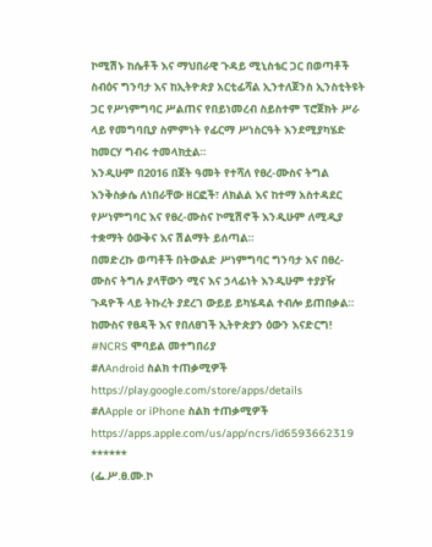ኮሚሽኑ ከሴቶች እና ማህበራዊ ጉዳይ ሚኒስቴር ጋር በወጣቶች ስብዕና ግንባታ እና ከኢትዮጵያ አርቲፊሻል ኢንተለጀንስ ኢንስቲትዩት ጋር የሥነምግባር ሥልጠና የበይነመረብ ስይስተም ፕሮጀክት ሥራ ላይ የመግባቢያ ስምምነት የፊርማ ሥነስርዓት እንደሚያካሄድ ከመርሃ ግብሩ ተመላክቷል።
እንዲሁም በ2016 በጀት ዓመት የተሻለ የፀረ-ሙስና ትግል እንቅስቃሴ ለነበራቸው ዘርፎች፣ ለክልል እና ከተማ አስተዳደር የሥነምግባር እና የፀረ-ሙስና ኮሚሽኖች እንዲሁም ለሚዲያ ተቋማት ዕውቅና እና ሽልማት ይሰጣል።
በመድረኩ ወጣቶች በትውልድ ሥነምግባር ግንባታ እና በፀረ-ሙስና ትግሉ ያላቸውን ሚና እና ኃላፊነት እንዲሁም ተያያዥ ጉዳዮች ላይ ትኩረት ያደረገ ውይይ ይካሄዳል ተብሎ ይጠበቃል።
ከሙስና የፀዳች እና የበለፀገች ኢትዮጵያን ዕውን እናድርግ!
#NCRS ሞባይል መተግበሪያ
#ለAndroid ስልክ ተጠቃሚዎች
https://play.google.com/store/apps/details
#ለApple or iPhone ስልክ ተጠቃሚዎች
https://apps.apple.com/us/app/ncrs/id6593662319
******
(ፌ.ሥ.ፀ.ሙ.ኮ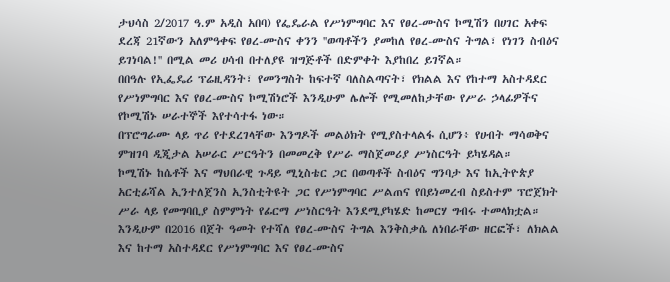ታህሳስ 2/2017 ዓ.ም አዲስ አበባ) የፌዴራል የሥነምግባር እና የፀረ-ሙስና ኮሚሽን በሀገር አቀፍ ደረጃ 21ኛውን አለምዓቀፍ የፀረ-ሙስና ቀንን ''ወጣቶችን ያመከለ የፀረ-ሙስና ትግል፣ የነገን ስብዕና ይገነባል!'' በሚል መሪ ሀሳብ በተለያዩ ዝግጅቶች በድምቀት እያከበረ ይገኛል።
በበዓሉ የኢፌዴሪ ፕሬዚዳንት፣ የመንግስት ከፍተኛ ባለስልጣናት፣ የክልል እና የከተማ አስተዳደር የሥነምግባር እና የፀረ-ሙስና ኮሚሽነሮች እንዲሁም ሌሎች የሚመለከታቸው የሥራ ኃላፊዎችና የኮሚሽኑ ሠራተኞች እየተሳተፋ ነው።
በፕሮግራሙ ላይ ጥሪ የተደረገላቸው እንግዶች መልዕክት የሚያስተላልፋ ሲሆን፥ የሀብት ማሳወቅና ምዝገባ ዲጂታል አሠራር ሥርዓትን በመመረቅ የሥራ ማስጀመሪያ ሥነስርዓት ይካሄዳል።
ኮሚሽኑ ከሴቶች እና ማህበራዊ ጉዳይ ሚኒስቴር ጋር በወጣቶች ስብዕና ግንባታ እና ከኢትዮጵያ አርቲፊሻል ኢንተለጀንስ ኢንስቲትዩት ጋር የሥነምግባር ሥልጠና የበይነመረብ ስይስተም ፕሮጀክት ሥራ ላይ የመግባቢያ ስምምነት የፊርማ ሥነስርዓት እንደሚያካሄድ ከመርሃ ግብሩ ተመላክቷል።
እንዲሁም በ2016 በጀት ዓመት የተሻለ የፀረ-ሙስና ትግል እንቅስቃሴ ለነበራቸው ዘርፎች፣ ለክልል እና ከተማ አስተዳደር የሥነምግባር እና የፀረ-ሙስና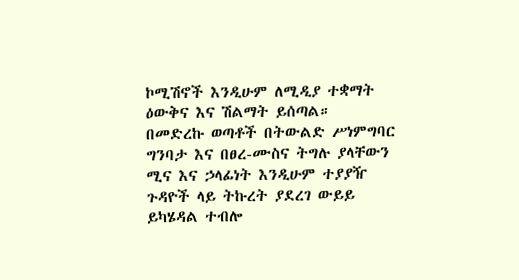ኮሚሽኖች እንዲሁም ለሚዲያ ተቋማት ዕውቅና እና ሽልማት ይሰጣል።
በመድረኩ ወጣቶች በትውልድ ሥነምግባር ግንባታ እና በፀረ-ሙስና ትግሉ ያላቸውን ሚና እና ኃላፊነት እንዲሁም ተያያዥ ጉዳዮች ላይ ትኩረት ያደረገ ውይይ ይካሄዳል ተብሎ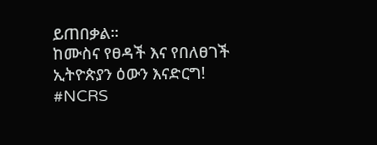ይጠበቃል።
ከሙስና የፀዳች እና የበለፀገች ኢትዮጵያን ዕውን እናድርግ!
#NCRS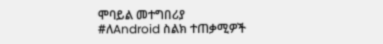ሞባይል መተግበሪያ
#ለAndroid ስልክ ተጠቃሚዎች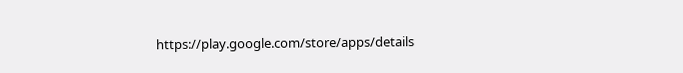https://play.google.com/store/apps/details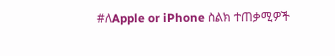#ለApple or iPhone ስልክ ተጠቃሚዎች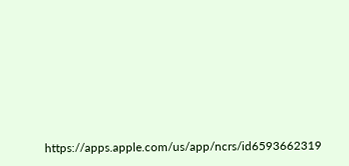https://apps.apple.com/us/app/ncrs/id6593662319